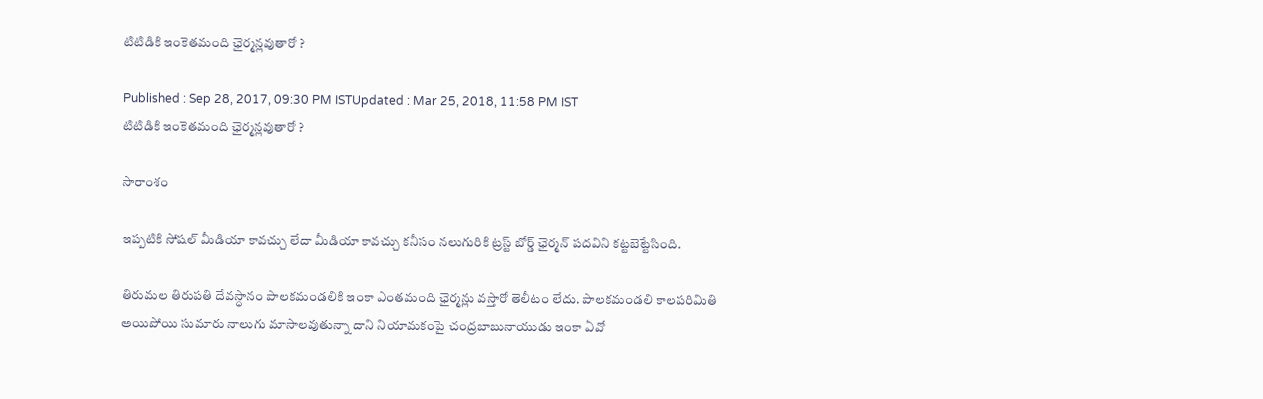టిటిడికి ఇంకెతమంది ఛైర్మన్లవుతారో ?

Published : Sep 28, 2017, 09:30 PM ISTUpdated : Mar 25, 2018, 11:58 PM IST
టిటిడికి ఇంకెతమంది ఛైర్మన్లవుతారో ?

సారాంశం

ఇప్పటికి సోషల్ మీడియా కావచ్చు లేదా మీడియా కావచ్చు కనీసం నలుగురికి ట్రస్ట్ బోర్డ్ ఛైర్మన్ పదవిని కట్టబెట్టేసింది.

తిరుమల తిరుపతి దేవస్ధానం పాలకమండలికి ఇంకా ఎంతమంది ఛైర్మన్లు వస్తారో తెలీటం లేదు. పాలకమండలి కాలపరిమితి అయిపోయి సుమారు నాలుగు మాసాలవుతున్నా దాని నియామకంపై చంద్రబాబునాయుడు ఇంకా ఏవో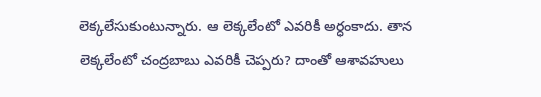లెక్కలేసుకుంటున్నారు. ఆ లెక్కలేంటో ఎవరికీ అర్ధంకాదు. తాన లెక్కలేంటో చంద్రబాబు ఎవరికీ చెప్పరు? దాంతో ఆశావహులు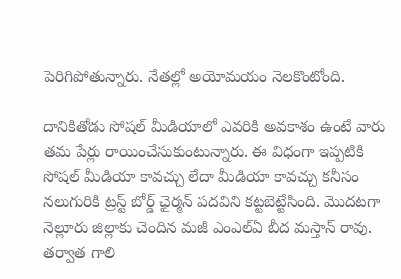పెరిగిపోతున్నారు. నేతల్లో అయోమయం నెలకొంటోంది.

దానికితోడు సోషల్ మీడియాలో ఎవరికి అవకాశం ఉంటే వారు తమ పేర్లు రాయించేసుకుంటున్నారు. ఈ విధంగా ఇప్పటికి సోషల్ మీడియా కావచ్చు లేదా మీడియా కావచ్చు కనీసం నలుగురికి ట్రస్ట్ బోర్డ్ ఛైర్మన్ పదవిని కట్టబెట్టేసింది. మొదటగా నెల్లూరు జిల్లాకు చెందిన మజీ ఎంఎల్ఏ బీద మస్తాన్ రావు. తర్వాత గాలి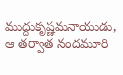ముద్దుకృష్ణమనాయుడు, ఆ తర్వాత నందమూరి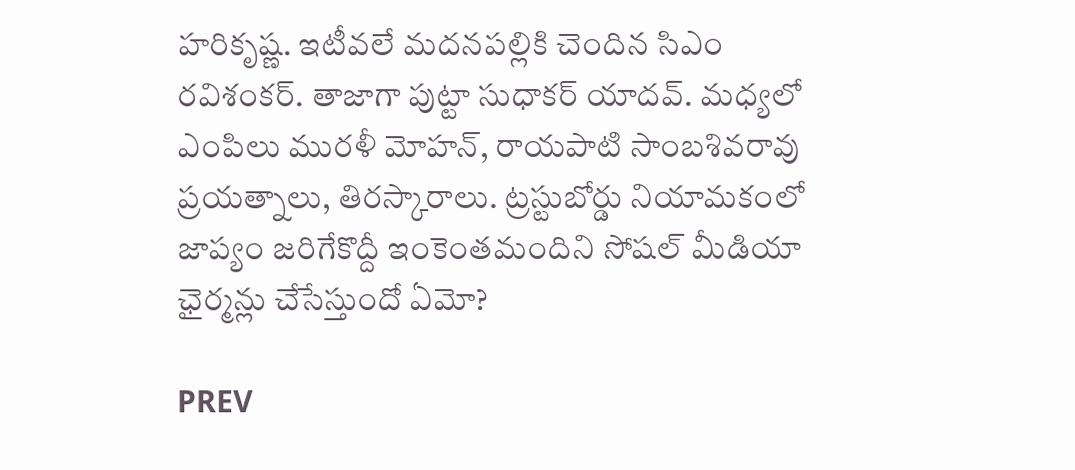హరికృష్ణ. ఇటీవలే మదనపల్లికి చెందిన సిఎం రవిశంకర్. తాజాగా పుట్టా సుధాకర్ యాదవ్. మధ్యలో ఎంపిలు మురళీ మోహన్, రాయపాటి సాంబశివరావు ప్రయత్నాలు, తిరస్కారాలు. ట్రస్టుబోర్డు నియామకంలో జాప్యం జరిగేకొద్దీ ఇంకెంతమందిని సోషల్ మీడియా  ఛైర్మన్లు చేసేస్తుందో ఏమో?

PREV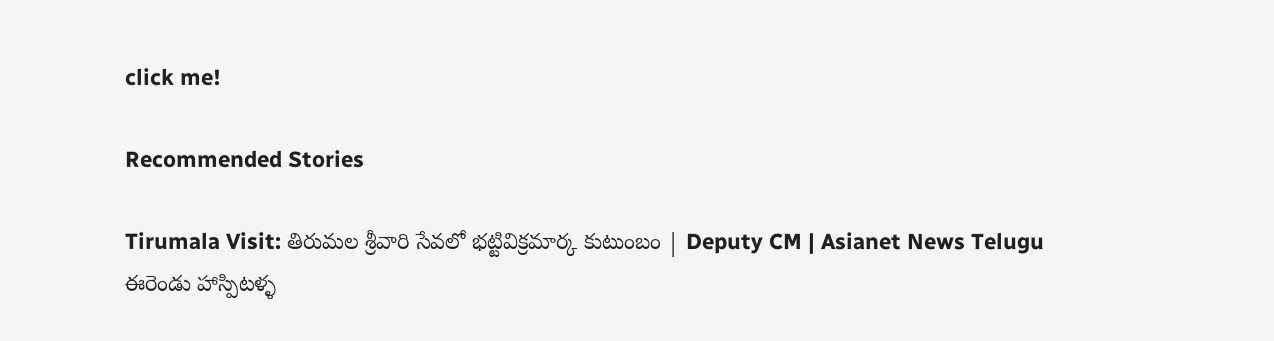click me!

Recommended Stories

Tirumala Visit: తిరుమల శ్రీవారి సేవలో భట్టివిక్రమార్క కుటుంబం | Deputy CM | Asianet News Telugu
ఈరెండు హాస్పిటళ్ళ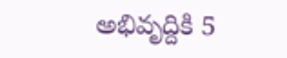అభివృద్దికి 5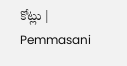కోట్లు | Pemmasani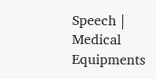Speech | Medical Equipments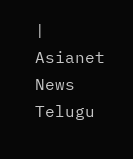| Asianet News Telugu